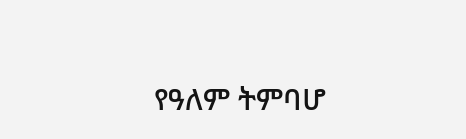የዓለም ትምባሆ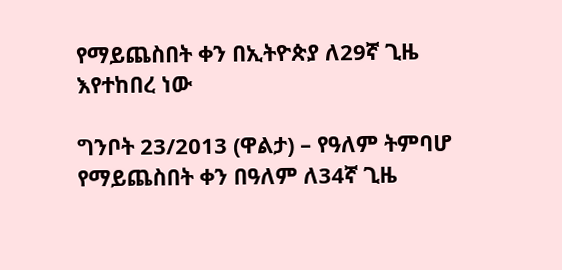የማይጨስበት ቀን በኢትዮጵያ ለ29ኛ ጊዜ እየተከበረ ነው

ግንቦት 23/2013 (ዋልታ) – የዓለም ትምባሆ የማይጨስበት ቀን በዓለም ለ34ኛ ጊዜ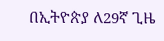በኢትዮጵያ ለ29ኛ ጊዜ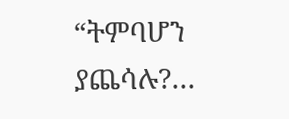“ትምባሆን ያጨሳሉ?…